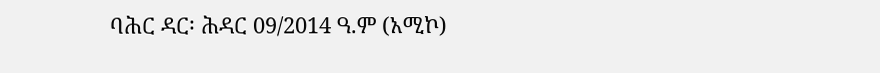ባሕር ዳር፡ ሕዳር 09/2014 ዓ.ም (አሚኮ)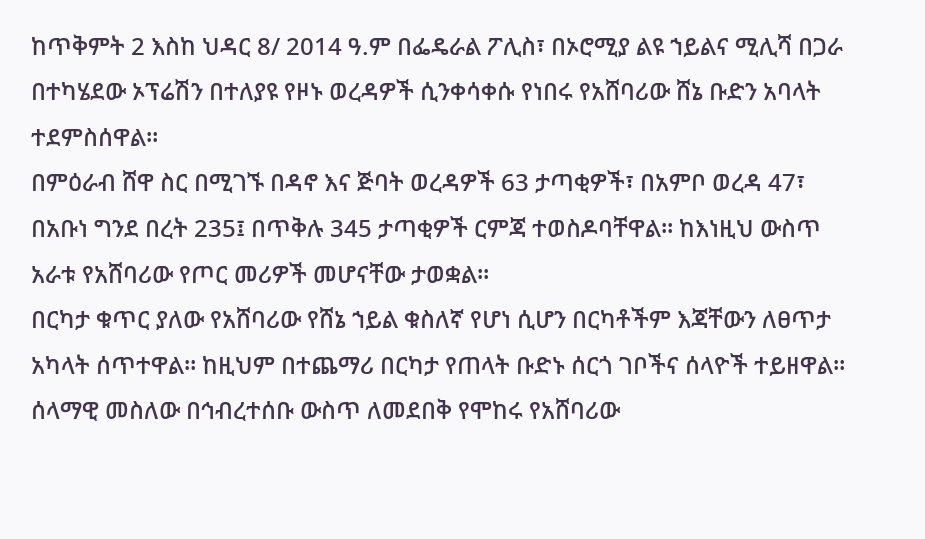ከጥቅምት 2 እስከ ህዳር 8/ 2014 ዓ.ም በፌዴራል ፖሊስ፣ በኦሮሚያ ልዩ ኀይልና ሚሊሻ በጋራ በተካሄደው ኦፕሬሽን በተለያዩ የዞኑ ወረዳዎች ሲንቀሳቀሱ የነበሩ የአሸባሪው ሸኔ ቡድን አባላት ተደምስሰዋል።
በምዕራብ ሸዋ ስር በሚገኙ በዳኖ እና ጅባት ወረዳዎች 63 ታጣቂዎች፣ በአምቦ ወረዳ 47፣ በአቡነ ግንደ በረት 235፤ በጥቅሉ 345 ታጣቂዎች ርምጃ ተወስዶባቸዋል። ከእነዚህ ውስጥ አራቱ የአሸባሪው የጦር መሪዎች መሆናቸው ታወቋል።
በርካታ ቁጥር ያለው የአሸባሪው የሸኔ ኀይል ቁስለኛ የሆነ ሲሆን በርካቶችም እጃቸውን ለፀጥታ አካላት ሰጥተዋል። ከዚህም በተጨማሪ በርካታ የጠላት ቡድኑ ሰርጎ ገቦችና ሰላዮች ተይዘዋል።
ሰላማዊ መስለው በኅብረተሰቡ ውስጥ ለመደበቅ የሞከሩ የአሸባሪው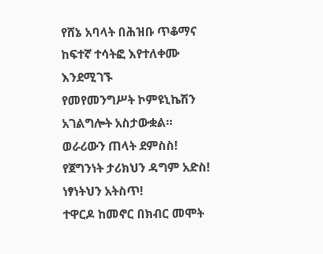የሸኔ አባላት በሕዝቡ ጥቆማና ከፍተኛ ተሳትፎ እየተለቀሙ እንደሚገኙ
የመየመንግሥት ኮምዩኒኬሽን አገልግሎት አስታውቋል።
ወራሪውን ጠላት ደምስስ!
የጀግንነት ታሪክህን ዳግም አድስ!
ነፃነትህን አትስጥ!
ተዋርዶ ከመኖር በክብር መሞት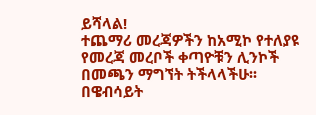ይሻላል!
ተጨማሪ መረጃዎችን ከአሚኮ የተለያዩ የመረጃ መረቦች ቀጣዮቹን ሊንኮች በመጫን ማግኘት ትችላላችሁ፡፡
በዌብሳይት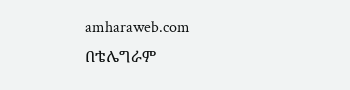amharaweb.com
በቴሌግራም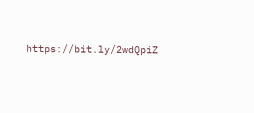https://bit.ly/2wdQpiZ